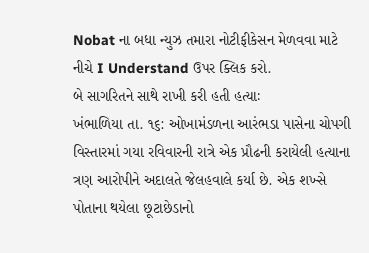Nobat ના બધા ન્યુઝ તમારા નોટીફીકેસન મેળવવા માટે નીચે I Understand ઉપર ક્લિક કરો.
બે સાગરિતને સાથે રાખી કરી હતી હત્યાઃ
ખંભાળિયા તા. ૧૬: ઓખામંડળના આરંભડા પાસેના ચોપગી વિસ્તારમાં ગયા રવિવારની રાત્રે એક પ્રૌઢની કરાયેલી હત્યાના ત્રણ આરોપીને અદાલતે જેલહવાલે કર્યા છે. એક શખ્સે પોતાના થયેલા છૂટાછેડાનો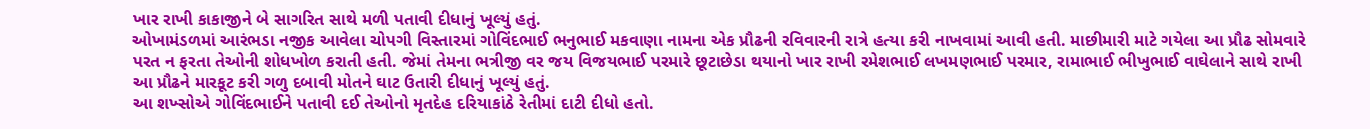ખાર રાખી કાકાજીને બે સાગરિત સાથે મળી પતાવી દીધાનું ખૂલ્યું હતું.
ઓખામંડળમાં આરંભડા નજીક આવેલા ચોપગી વિસ્તારમાં ગોવિંદભાઈ ભનુભાઈ મકવાણા નામના એક પ્રૌઢની રવિવારની રાત્રે હત્યા કરી નાખવામાં આવી હતી. માછીમારી માટે ગયેલા આ પ્રૌઢ સોમવારે પરત ન ફરતા તેઓની શોધખોળ કરાતી હતી. જેમાં તેમના ભત્રીજી વર જય વિજયભાઈ પરમારે છૂટાછેડા થયાનો ખાર રાખી રમેશભાઈ લખમણભાઈ પરમાર, રામાભાઈ ભીખુભાઈ વાઘેલાને સાથે રાખી આ પ્રૌઢને મારકૂટ કરી ગળુ દબાવી મોતને ઘાટ ઉતારી દીધાનું ખૂલ્યું હતું.
આ શખ્સોએ ગોવિંદભાઈને પતાવી દઈ તેઓનો મૃતદેહ દરિયાકાંઠે રેતીમાં દાટી દીધો હતો.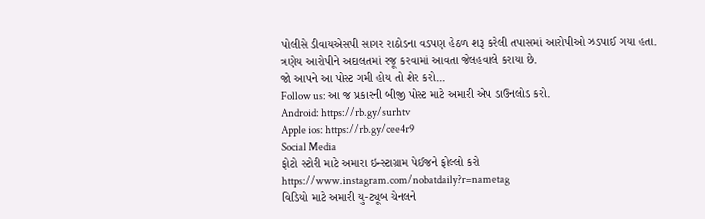પોલીસે ડીવાયએસપી સાગર રાઠોડના વડપણ હેઠળ શરૂ કરેલી તપાસમાં આરોપીઓ ઝડપાઈ ગયા હતા. ત્રણેય આરોપીને અદાલતમાં રજૂ કરવામાં આવતા જેલહવાલે કરાયા છે.
જો આપને આ પોસ્ટ ગમી હોય તો શેર કરો...
Follow us: આ જ પ્રકારની બીજી પોસ્ટ માટે અમારી એપ ડાઉનલોડ કરો.
Android: https://rb.gy/surhtv
Apple ios: https://rb.gy/cee4r9
Social Media
ફોટો સ્ટોરી માટે અમારા ઇન્સ્ટાગ્રામ પેઈજને ફોલ્લો કરો
https://www.instagram.com/nobatdaily?r=nametag
વિડિયો માટે અમારી યુ-ટ્યૂબ ચેનલને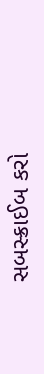સબસ્ક્રાઈબ કરો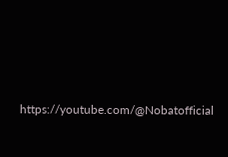https://youtube.com/@Nobatofficial